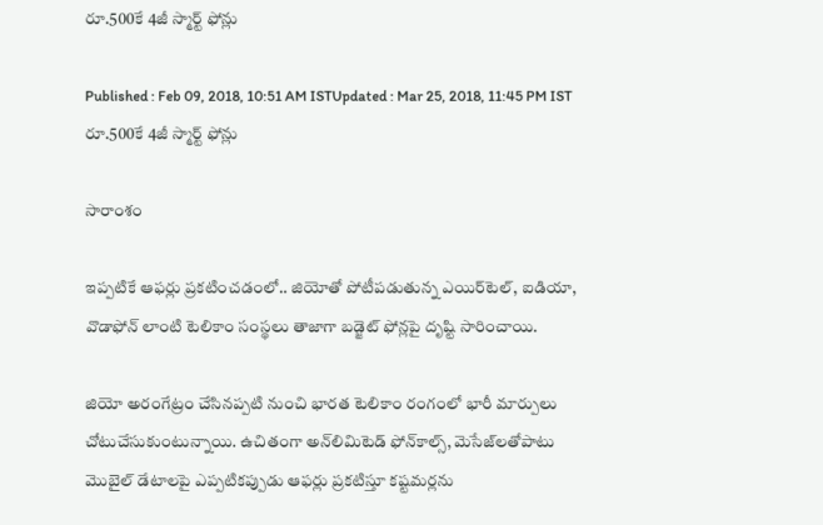రూ.500కే 4జీ స్మార్ట్ ఫోన్లు

Published : Feb 09, 2018, 10:51 AM ISTUpdated : Mar 25, 2018, 11:45 PM IST
రూ.500కే 4జీ స్మార్ట్ ఫోన్లు

సారాంశం

ఇప్పటికే ఆఫర్లు ప్రకటించడంలో.. జియోతో పోటీపడుతున్న ఎయిర్‌టెల్‌, ఐడియా, వొడాఫోన్‌ లాంటి టెలికాం సంస్థలు తాజాగా బడ్జెట్‌ ఫోన్లపై దృష్టి సారించాయి.

జియో అరంగేట్రం చేసినప్పటి నుంచి భారత టెలికాం రంగంలో భారీ మార్పులు చోటుచేసుకుంటున్నాయి. ఉచితంగా అన్‌లిమిటెడ్ ఫోన్‌కాల్స్, మెసేజ్‌లతోపాటు మొబైల్ డేటాలపై ఎప్పటికప్పుడు ఆఫర్లు ప్రకటిస్తూ కష్టమర్లను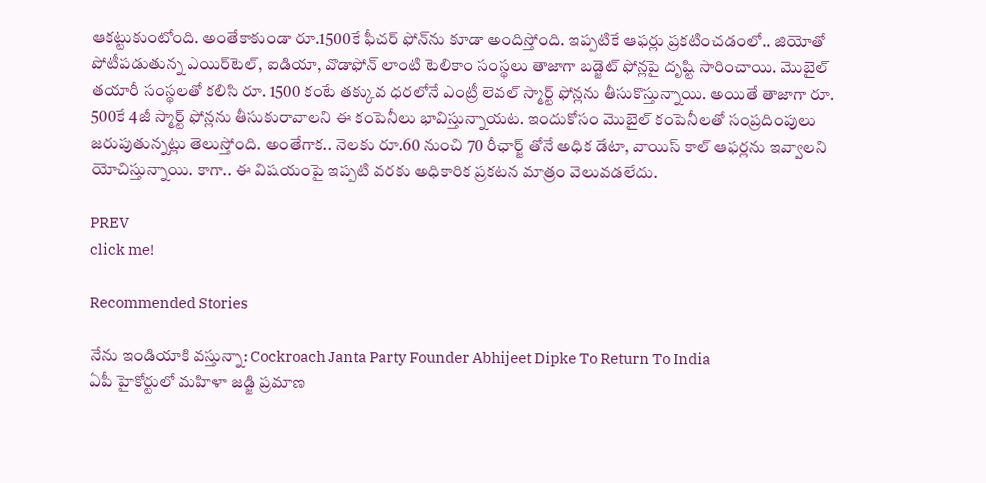ఆకట్టుకుంటోంది. అంతేకాకుండా రూ.1500కే ఫీచర్ ఫోన్‌ను కూడా అందిస్తోంది. ఇప్పటికే ఆఫర్లు ప్రకటించడంలో.. జియోతో పోటీపడుతున్న ఎయిర్‌టెల్‌, ఐడియా, వొడాఫోన్‌ లాంటి టెలికాం సంస్థలు తాజాగా బడ్జెట్‌ ఫోన్లపై దృష్టి సారించాయి. మొబైల్‌ తయారీ సంస్థలతో కలిసి రూ. 1500 కంటే తక్కువ ధరలోనే ఎంట్రీ లెవల్‌ స్మార్ట్‌ ఫోన్లను తీసుకొస్తున్నాయి. అయితే తాజాగా రూ. 500కే 4జీ స్మార్ట్‌ ఫోన్లను తీసుకురావాలని ఈ కంపెనీలు భావిస్తున్నాయట. ఇందుకోసం మొబైల్‌ కంపెనీలతో సంప్రదింపులు జరుపుతున్నట్లు తెలుస్తోంది. అంతేగాక.. నెలకు రూ.60 నుంచి 70 రీఛార్జ్‌ తోనే అధిక డేటా, వాయిస్‌ కాల్‌ ఆఫర్లను ఇవ్వాలని యోచిస్తున్నాయి. కాగా.. ఈ విషయంపై ఇప్పటి వరకు అధికారిక ప్రకటన మాత్రం వెలువడలేదు.

PREV
click me!

Recommended Stories

నేను ఇండియాకి వస్తున్నా: Cockroach Janta Party Founder Abhijeet Dipke To Return To India
ఏపీ హైకోర్టులో మహిళా జడ్జి ప్రమాణ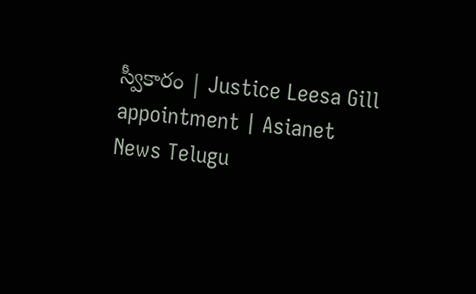స్వీకారం | Justice Leesa Gill appointment | Asianet News Telugu